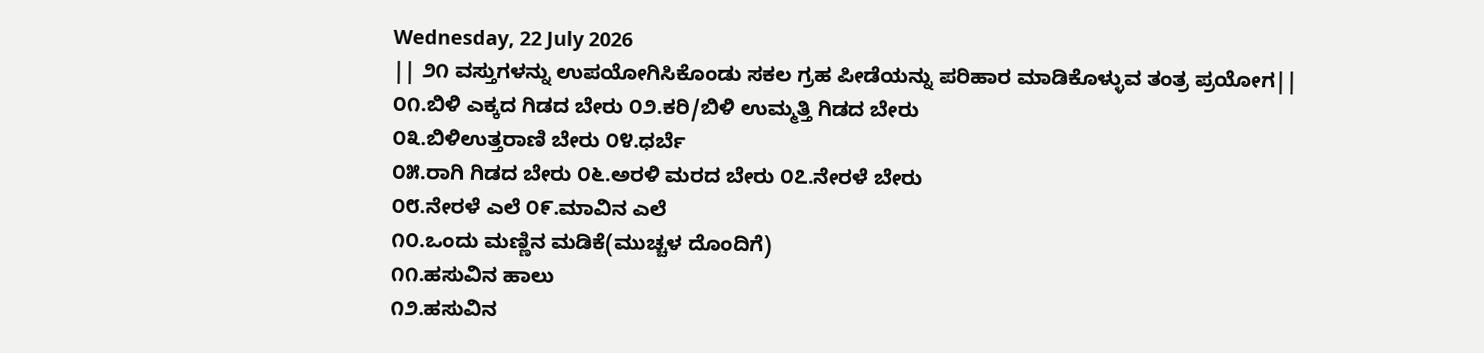Wednesday, 22 July 2026
|| ೨೧ ವಸ್ತುಗಳನ್ನು ಉಪಯೋಗಿಸಿಕೊಂಡು ಸಕಲ ಗ್ರಹ ಪೀಡೆಯನ್ನು ಪರಿಹಾರ ಮಾಡಿಕೊಳ್ಳುವ ತಂತ್ರ ಪ್ರಯೋಗ||
೦೧.ಬಿಳಿ ಎಕ್ಕದ ಗಿಡದ ಬೇರು ೦೨.ಕರಿ/ಬಿಳಿ ಉಮ್ಮತ್ತಿ ಗಿಡದ ಬೇರು
೦೩.ಬಿಳಿಉತ್ತರಾಣಿ ಬೇರು ೦೪.ಧರ್ಬೆ
೦೫.ರಾಗಿ ಗಿಡದ ಬೇರು ೦೬.ಅರಳಿ ಮರದ ಬೇರು ೦೭.ನೇರಳೆ ಬೇರು
೦೮.ನೇರಳೆ ಎಲೆ ೦೯.ಮಾವಿನ ಎಲೆ
೧೦.ಒಂದು ಮಣ್ಣಿನ ಮಡಿಕೆ(ಮುಚ್ಚಳ ದೊಂದಿಗೆ)
೧೧.ಹಸುವಿನ ಹಾಲು
೧೨.ಹಸುವಿನ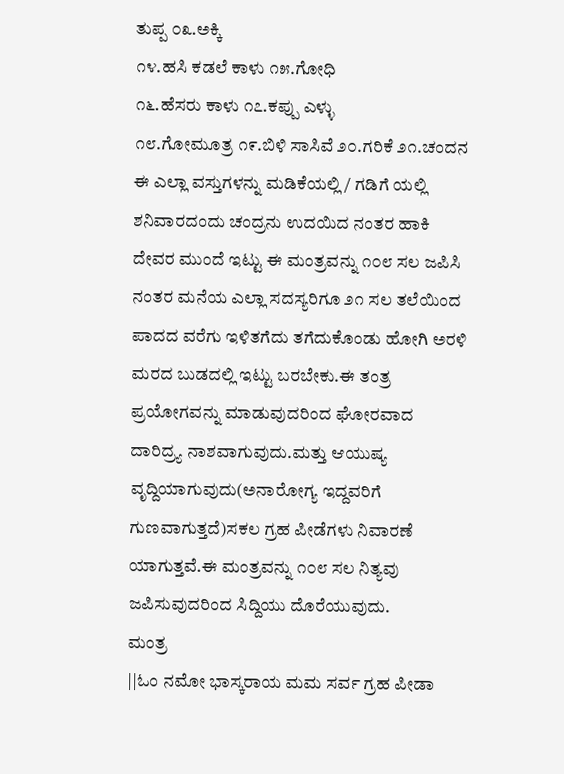ತುಪ್ಪ ೦೩.ಅಕ್ಕಿ
೧೪.ಹಸಿ ಕಡಲೆ ಕಾಳು ೧೫.ಗೋಧಿ
೧೬.ಹೆಸರು ಕಾಳು ೧೭.ಕಪ್ಪು ಎಳ್ಳು
೧೮.ಗೋಮೂತ್ರ ೧೯.ಬಿಳಿ ಸಾಸಿವೆ ೨೦.ಗರಿಕೆ ೨೧.ಚಂದನ
ಈ ಎಲ್ಲಾ ವಸ್ತುಗಳನ್ನು ಮಡಿಕೆಯಲ್ಲಿ / ಗಡಿಗೆ ಯಲ್ಲಿ ಶನಿವಾರದಂದು ಚಂದ್ರನು ಉದಯಿದ ನಂತರ ಹಾಕಿ ದೇವರ ಮುಂದೆ ಇಟ್ಟು ಈ ಮಂತ್ರವನ್ನು ೧೦೮ ಸಲ ಜಪಿಸಿ ನಂತರ ಮನೆಯ ಎಲ್ಲಾ ಸದಸ್ಯರಿಗೂ ೨೧ ಸಲ ತಲೆಯಿಂದ ಪಾದದ ವರೆಗು ಇಳಿತಗೆದು ತಗೆದುಕೊಂಡು ಹೋಗಿ ಅರಳಿ ಮರದ ಬುಡದಲ್ಲಿ ಇಟ್ಟು ಬರಬೇಕು.ಈ ತಂತ್ರ ಪ್ರಯೋಗವನ್ನು ಮಾಡುವುದರಿಂದ ಘೋರವಾದ ದಾರಿದ್ರ್ಯ ನಾಶವಾಗುವುದು.ಮತ್ತು ಆಯುಷ್ಯ ವೃದ್ದಿಯಾಗುವುದು(ಅನಾರೋಗ್ಯ ಇದ್ದವರಿಗೆ ಗುಣವಾಗುತ್ತದೆ)ಸಕಲ ಗ್ರಹ ಪೀಡೆಗಳು ನಿವಾರಣೆ ಯಾಗುತ್ತವೆ.ಈ ಮಂತ್ರವನ್ನು ೧೦೮ ಸಲ ನಿತ್ಯವು ಜಪಿಸುವುದರಿಂದ ಸಿದ್ದಿಯು ದೊರೆಯುವುದು.
ಮಂತ್ರ
||ಓಂ ನಮೋ ಭಾಸ್ಕರಾಯ ಮಮ ಸರ್ವ ಗ್ರಹ ಪೀಡಾ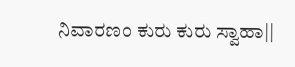ನಿವಾರಣಂ ಕುರು ಕುರು ಸ್ವಾಹಾ||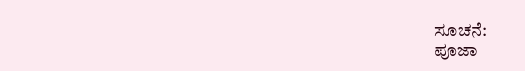ಸೂಚನೆ:
ಪೂಜಾ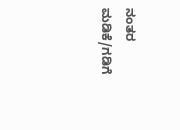ನಂತರ ಮಡಿಕೆ/ಗಡಿಗೆ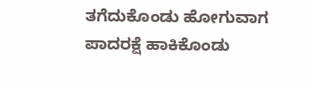ತಗೆದುಕೊಂಡು ಹೋಗುವಾಗ ಪಾದರಕ್ಷೆ ಹಾಕಿಕೊಂಡು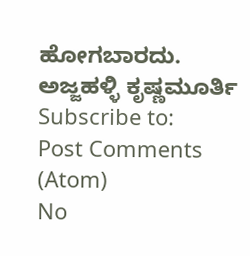ಹೋಗಬಾರದು.
ಅಜ್ಜಹಳ್ಳಿ ಕೃಷ್ಣಮೂರ್ತಿ
Subscribe to:
Post Comments (Atom)
No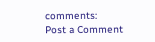comments:
Post a Comment